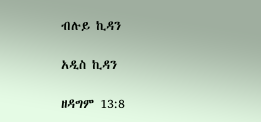ብሉይ ኪዳን

አዲስ ኪዳን

ዘዳግም 13:8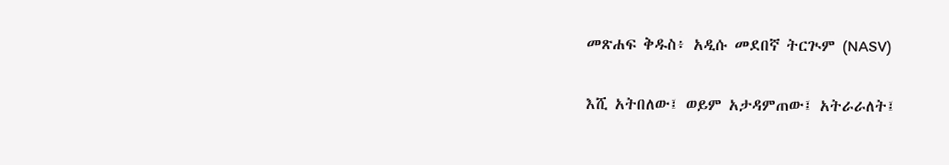መጽሐፍ ቅዱስ፥ አዲሱ መደበኛ ትርጒም (NASV)

እሺ አትበለው፤ ወይም አታዳምጠው፤ አትራራለት፤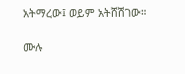አትማረው፤ ወይም አትሸሽገው።

ሙሉ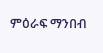ምዕራፍ ማንበብ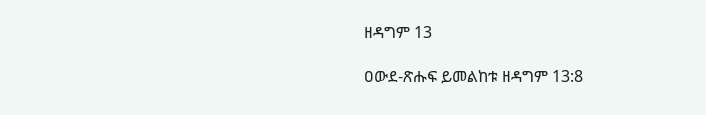ዘዳግም 13

ዐውደ-ጽሑፍ ይመልከቱ ዘዳግም 13:8